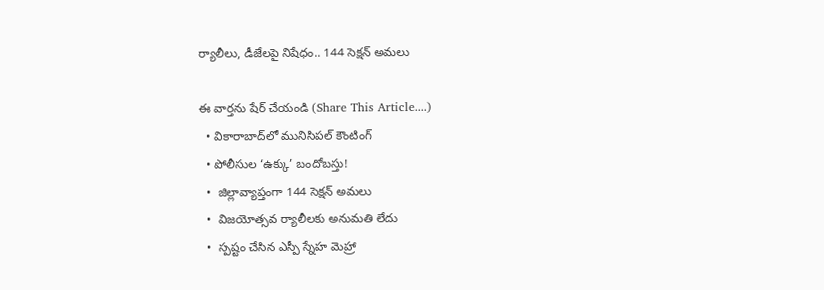ర్యాలీలు, డీజేలపై నిషేధం.. 144 సెక్షన్ అమలు

ఈ వార్తను షేర్ చేయండి (Share This Article....)
  • వికారాబాద్‌లో మునిసిపల్ కౌంటింగ్
  • పోలీసుల ‘ఉక్కు’ బందోబస్తు!
  •  జిల్లావ్యాప్తంగా 144 సెక్షన్ అమలు
  •  విజయోత్సవ ర్యాలీలకు అనుమతి లేదు
  •  స్పష్టం చేసిన ఎస్పీ స్నేహ మెహ్రా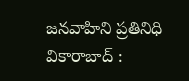జనవాహిని ప్రతినిధి వికారాబాద్ :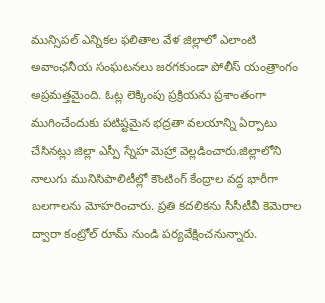మున్సిపల్ ఎన్నికల ఫలితాల వేళ జిల్లాలో ఎలాంటి అవాంఛనీయ సంఘటనలు జరగకుండా పోలీస్ యంత్రాంగం అప్రమత్తమైంది. ఓట్ల లెక్కింపు ప్రక్రియను ప్రశాంతంగా ముగించేందుకు పటిష్టమైన భద్రతా వలయాన్ని ఏర్పాటు చేసినట్లు జిల్లా ఎస్పీ స్నేహ మెహ్రా వెల్లడించారు.జిల్లాలోని నాలుగు మునిసిపాలిటీల్లో కౌంటింగ్ కేంద్రాల వద్ద భారీగా బలగాలను మోహరించారు. ప్రతి కదలికను సీసీటీవీ కెమెరాల ద్వారా కంట్రోల్ రూమ్ నుండి పర్యవేక్షించనున్నారు.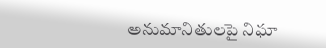అనుమానితులపై నిఘా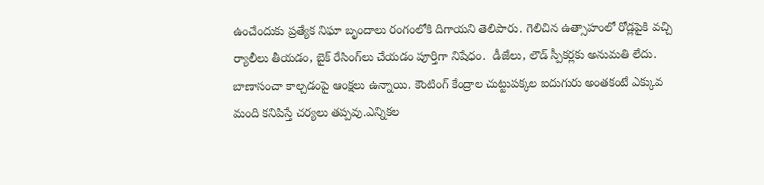ఉంచేందుకు ప్రత్యేక నిఘా బృందాలు రంగంలోకి దిగాయని తెలిపారు. గెలిచిన ఉత్సాహంలో రోడ్లపైకి వచ్చి ర్యాలీలు తీయడం, బైక్ రేసింగ్‌లు చేయడం పూర్తిగా నిషేధం.  డీజేలు, లౌడ్ స్పీకర్లకు అనుమతి లేదు. బాణాసంచా కాల్చడంపై ఆంక్షలు ఉన్నాయి. కౌంటింగ్ కేంద్రాల చుట్టుపక్కల ఐదుగురు అంతకంటే ఎక్కువ మంది కనిపిస్తే చర్యలు తప్పవు.ఎన్నికల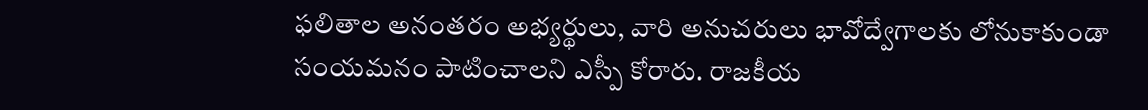ఫలితాల అనంతరం అభ్యర్థులు, వారి అనుచరులు భావోద్వేగాలకు లోనుకాకుండా సంయమనం పాటించాలని ఎస్పీ కోరారు. రాజకీయ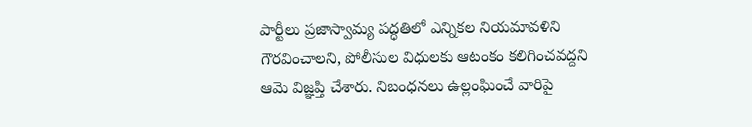పార్టీలు ప్రజాస్వామ్య పద్ధతిలో ఎన్నికల నియమావళిని గౌరవించాలని, పోలీసుల విధులకు ఆటంకం కలిగించవద్దని ఆమె విజ్ఞప్తి చేశారు. నిబంధనలు ఉల్లంఘించే వారిపై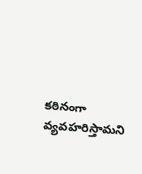కఠినంగా వ్యవహరిస్తామని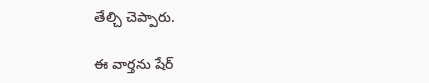తేల్చి చెప్పారు.

ఈ వార్తను షేర్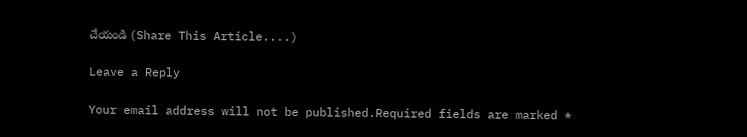చేయండి (Share This Article....)

Leave a Reply

Your email address will not be published.Required fields are marked *